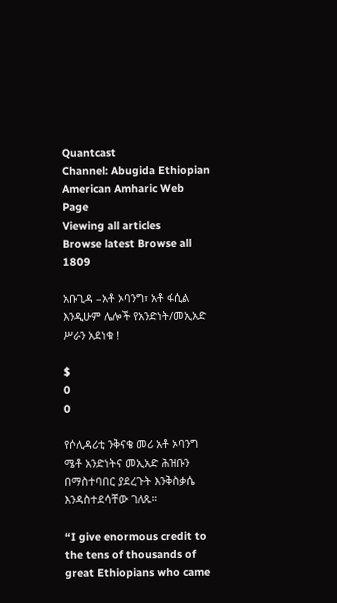Quantcast
Channel: Abugida Ethiopian American Amharic Web Page
Viewing all articles
Browse latest Browse all 1809

አቡጊዳ –አቶ ኦባንግ፣ አቶ ፋሲል እንዲሁም ሌሎች የአንድነት/መኢአድ ሥራን አደነቁ !

$
0
0

የሶሊዳሪቲ ንቅናቄ መሪ አቶ ኦባንግ ሜቶ አንድነትና መኢአድ ሕዝቡን በማስተባበር ያደረጉት እንቅስቃሴ እንዳስተደሳቸው ገለጹ።

“I give enormous credit to the tens of thousands of great Ethiopians who came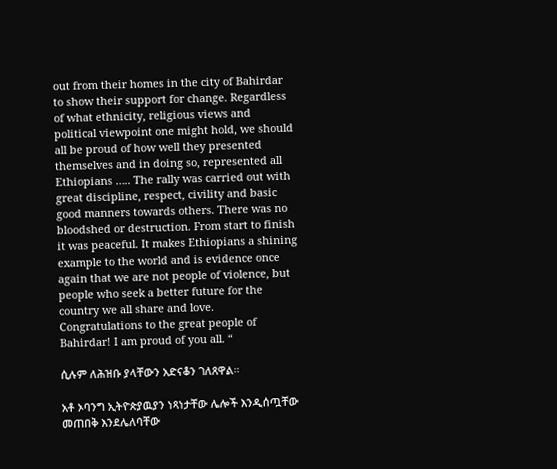out from their homes in the city of Bahirdar to show their support for change. Regardless of what ethnicity, religious views and political viewpoint one might hold, we should all be proud of how well they presented themselves and in doing so, represented all Ethiopians ….. The rally was carried out with great discipline, respect, civility and basic good manners towards others. There was no bloodshed or destruction. From start to finish it was peaceful. It makes Ethiopians a shining example to the world and is evidence once again that we are not people of violence, but people who seek a better future for the country we all share and love. Congratulations to the great people of Bahirdar! I am proud of you all. “

ሲሉም ለሕዝቡ ያላቸውን አድናቆን ገለጸዋል።

አቶ ኦባንግ ኢትዮጵያዉያን ነጻነታቸው ሌሎች እንዲሰጧቸው መጠበቅ እንደሌለባቸው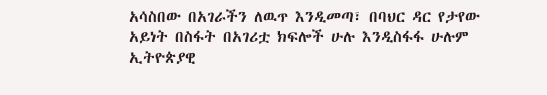አሳስበው በአገራችን ለዉጥ እንዲመጣ፣ በባህር ዳር የታየው አይነት በስፋት በአገሪቷ ክፍሎች ሁሉ እንዲስፋፋ ሁሉም ኢትዮጵያዊ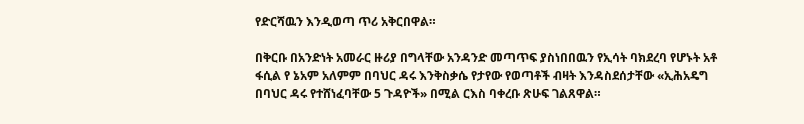የድርሻዉን እንዲወጣ ጥሪ አቅርበዋል።

በቅርቡ በአንድነት አመራር ዙሪያ በግላቸው አንዳንድ መጣጥፍ ያስነበበዉን የኢሳት ባክደረባ የሆኑት አቶ ፋሲል የ ኔአም አለምም በባህር ዳሩ እንቅስቃሴ የታየው የወጣቶች ብዛት እንዳስደሰታቸው «ኢሕአዴግ በባህር ዳሩ የተሸነፈባቸው 5 ጉዳዮች» በሚል ርእስ ባቀረቡ ጽሁፍ ገልጸዋል።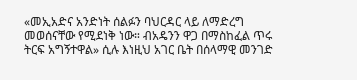«መኢአድና አንድነት ሰልፉን ባህርዳር ላይ ለማድረግ መወሰናቸው የሚደነቅ ነው። ብአዴንን ዋጋ በማስከፈል ጥሩ ትርፍ አግኝተዋል» ሲሉ እነዚህ አገር ቤት በሰላማዊ መንገድ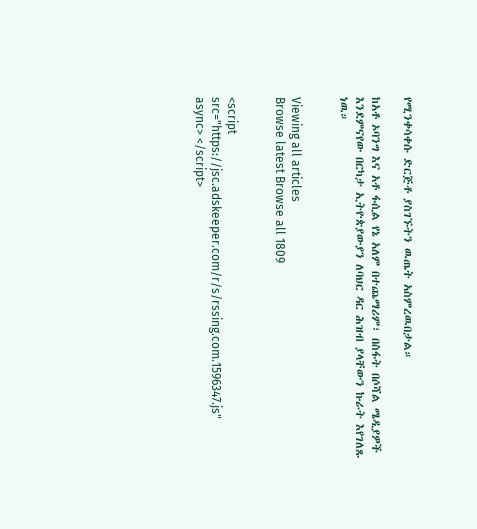የሚንቀሳቀሱ ድርጅቶ ያስገኙትን ዉጤት አስምረዉበታል።

ከአቶ ኦባንግ እና አቶ ፋሲል የኔ አለም በተጨማሪም፣ በስፋት በሶሻል ሜዲያዎች እንደምናየው በርካታ ኢትዮጵያውያን ለባህር ዳር ሕዝብ ያላቸውን ኩራት እየገለጹ ነዉ።


Viewing all articles
Browse latest Browse all 1809


<script src="https://jsc.adskeeper.com/r/s/rssing.com.1596347.js" async> </script>